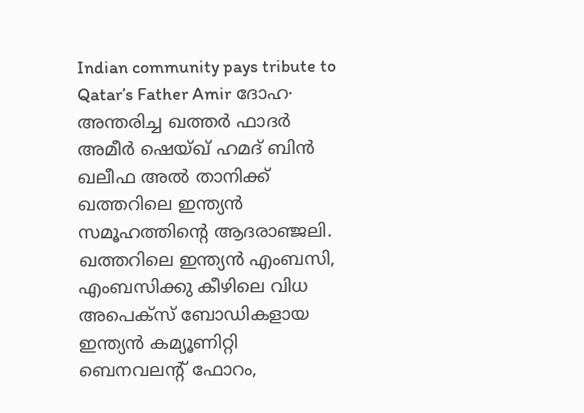Indian community pays tribute to Qatar’s Father Amir ദോഹ∙ അന്തരിച്ച ഖത്തർ ഫാദർ അമീർ ഷെയ്ഖ് ഹമദ് ബിൻ ഖലീഫ അൽ താനിക്ക് ഖത്തറിലെ ഇന്ത്യൻ സമൂഹത്തിന്റെ ആദരാഞ്ജലി. ഖത്തറിലെ ഇന്ത്യൻ എംബസി, എംബസിക്കു കീഴിലെ വിധ അപെക്സ് ബോഡികളായ ഇന്ത്യൻ കമ്യൂണിറ്റി ബെനവലന്റ് ഫോറം,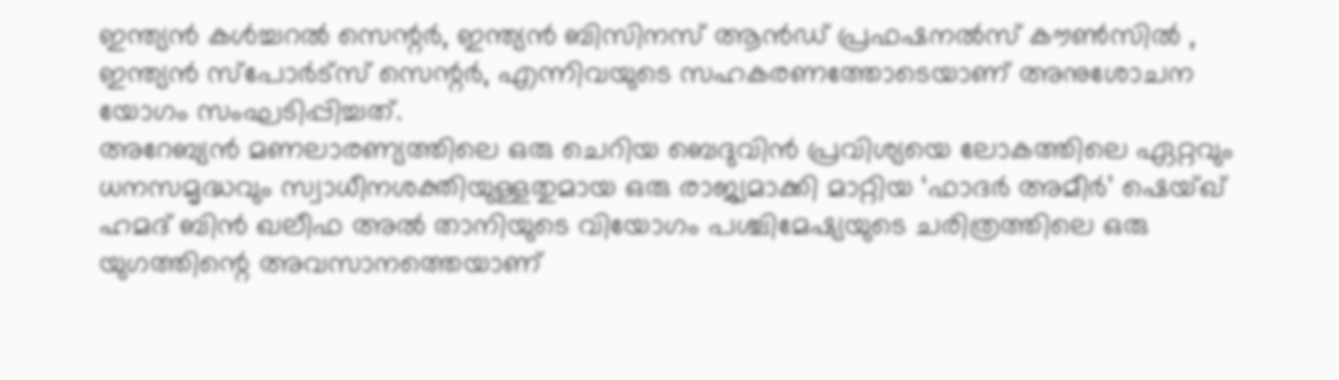ഇന്ത്യൻ കൾച്ചറൽ സെന്റർ, ഇന്ത്യൻ ബിസിനസ് ആൻഡ് പ്രഫഷനൽസ് കൗൺസിൽ , ഇന്ത്യൻ സ്പോർട്സ് സെന്റർ, എന്നിവയുടെ സഹകരണത്തോടെയാണ് അനുശോചന യോഗം സംഘടിപ്പിച്ചത്.
അറേബ്യൻ മണലാരണ്യത്തിലെ ഒരു ചെറിയ ബെദുവിൻ പ്രവിശ്യയെ ലോകത്തിലെ ഏറ്റവും ധനസമൃദ്ധവും സ്വാധീനശക്തിയുള്ളതുമായ ഒരു രാജ്യമാക്കി മാറ്റിയ ‘ഫാദർ അമീർ’ ഷെയ്ഖ് ഹമദ് ബിൻ ഖലീഫ അൽ താനിയുടെ വിയോഗം പശ്ചിമേഷ്യയുടെ ചരിത്രത്തിലെ ഒരു യുഗത്തിന്റെ അവസാനത്തെയാണ്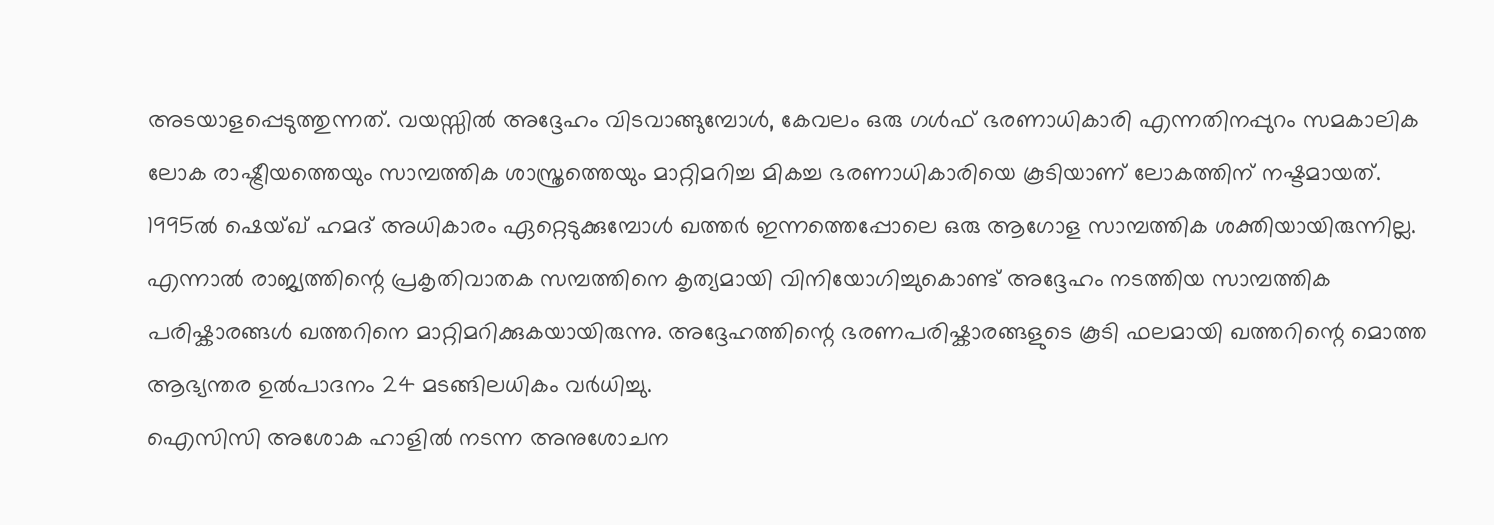അടയാളപ്പെടുത്തുന്നത്. വയസ്സിൽ അദ്ദേഹം വിടവാങ്ങുമ്പോൾ, കേവലം ഒരു ഗൾഫ് ഭരണാധികാരി എന്നതിനപ്പുറം സമകാലിക ലോക രാഷ്ട്രീയത്തെയും സാമ്പത്തിക ശാസ്ത്രത്തെയും മാറ്റിമറിച്ച മികച്ച ഭരണാധികാരിയെ കൂടിയാണ് ലോകത്തിന് നഷ്ടമായത്.
1995ൽ ഷെയ്ഖ് ഹമദ് അധികാരം ഏറ്റെടുക്കുമ്പോൾ ഖത്തർ ഇന്നത്തെപ്പോലെ ഒരു ആഗോള സാമ്പത്തിക ശക്തിയായിരുന്നില്ല. എന്നാൽ രാജ്യത്തിന്റെ പ്രകൃതിവാതക സമ്പത്തിനെ കൃത്യമായി വിനിയോഗിച്ചുകൊണ്ട് അദ്ദേഹം നടത്തിയ സാമ്പത്തിക പരിഷ്കാരങ്ങൾ ഖത്തറിനെ മാറ്റിമറിക്കുകയായിരുന്നു. അദ്ദേഹത്തിന്റെ ഭരണപരിഷ്കാരങ്ങളുടെ കൂടി ഫലമായി ഖത്തറിന്റെ മൊത്ത ആഭ്യന്തര ഉൽപാദനം 24 മടങ്ങിലധികം വർധിച്ചു.
ഐസിസി അശോക ഹാളിൽ നടന്ന അനുശോചന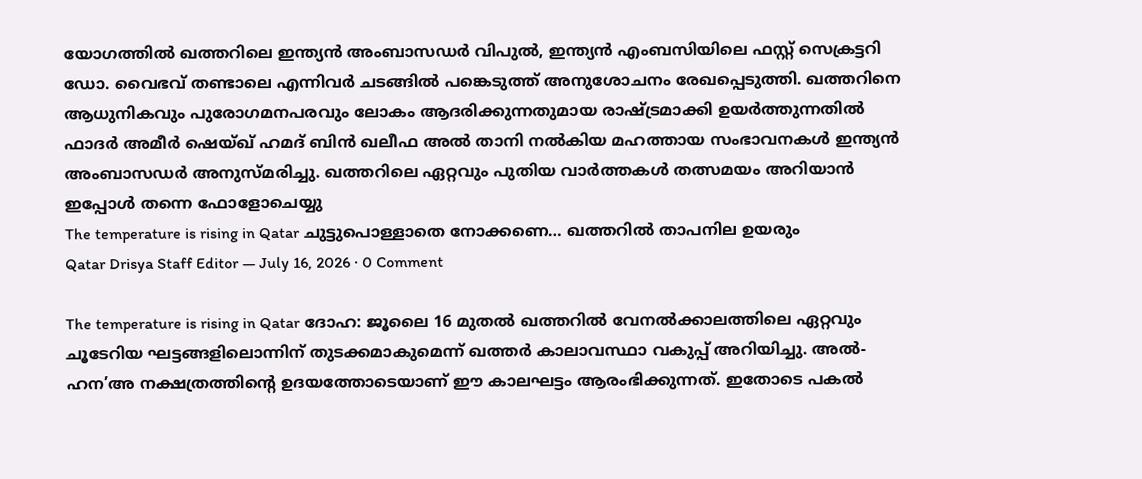യോഗത്തിൽ ഖത്തറിലെ ഇന്ത്യൻ അംബാസഡർ വിപുൽ, ഇന്ത്യൻ എംബസിയിലെ ഫസ്റ്റ് സെക്രട്ടറി ഡോ. വൈഭവ് തണ്ടാലെ എന്നിവർ ചടങ്ങിൽ പങ്കെടുത്ത് അനുശോചനം രേഖപ്പെടുത്തി. ഖത്തറിനെ ആധുനികവും പുരോഗമനപരവും ലോകം ആദരിക്കുന്നതുമായ രാഷ്ട്രമാക്കി ഉയർത്തുന്നതിൽ ഫാദർ അമീർ ഷെയ്ഖ് ഹമദ് ബിൻ ഖലീഫ അൽ താനി നൽകിയ മഹത്തായ സംഭാവനകൾ ഇന്ത്യൻ അംബാസഡർ അനുസ്മരിച്ചു. ഖത്തറിലെ ഏറ്റവും പുതിയ വാർത്തകൾ തത്സമയം അറിയാൻ ഇപ്പോൾ തന്നെ ഫോളോചെയ്യു
The temperature is rising in Qatar ചുട്ടുപൊള്ളാതെ നോക്കണെ… ഖത്തറിൽ താപനില ഉയരും
Qatar Drisya Staff Editor — July 16, 2026 · 0 Comment

The temperature is rising in Qatar ദോഹ: ജൂലൈ 16 മുതൽ ഖത്തറിൽ വേനൽക്കാലത്തിലെ ഏറ്റവും ചൂടേറിയ ഘട്ടങ്ങളിലൊന്നിന് തുടക്കമാകുമെന്ന് ഖത്തർ കാലാവസ്ഥാ വകുപ്പ് അറിയിച്ചു. അൽ-ഹന’അ നക്ഷത്രത്തിന്റെ ഉദയത്തോടെയാണ് ഈ കാലഘട്ടം ആരംഭിക്കുന്നത്. ഇതോടെ പകൽ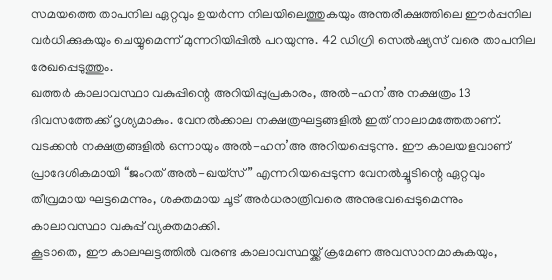സമയത്തെ താപനില ഏറ്റവും ഉയർന്ന നിലയിലെത്തുകയും അന്തരീക്ഷത്തിലെ ഈർപ്പനില വർധിക്കുകയും ചെയ്യുമെന്ന് മുന്നറിയിപ്പിൽ പറയുന്നു. 42 ഡിഗ്രി സെൽഷ്യസ് വരെ താപനില രേഖപ്പെടുത്തും.
ഖത്തർ കാലാവസ്ഥാ വകുപ്പിന്റെ അറിയിപ്പുപ്രകാരം, അൽ-ഹന’അ നക്ഷത്രം 13 ദിവസത്തേക്ക് ദൃശ്യമാകും. വേനൽക്കാല നക്ഷത്രഘട്ടങ്ങളിൽ ഇത് നാലാമത്തേതാണ്. വടക്കൻ നക്ഷത്രങ്ങളിൽ ഒന്നായും അൽ-ഹന’അ അറിയപ്പെടുന്നു. ഈ കാലയളവാണ് പ്രാദേശികമായി “ജംറത് അൽ-ഖയ്സ്” എന്നറിയപ്പെടുന്ന വേനൽച്ചൂടിന്റെ ഏറ്റവും തീവ്രമായ ഘട്ടമെന്നും, ശക്തമായ ചൂട് അർധരാത്രിവരെ അനുഭവപ്പെടുമെന്നും കാലാവസ്ഥാ വകുപ്പ് വ്യക്തമാക്കി.
കൂടാതെ, ഈ കാലഘട്ടത്തിൽ വരണ്ട കാലാവസ്ഥയ്ക്ക് ക്രമേണ അവസാനമാകുകയും,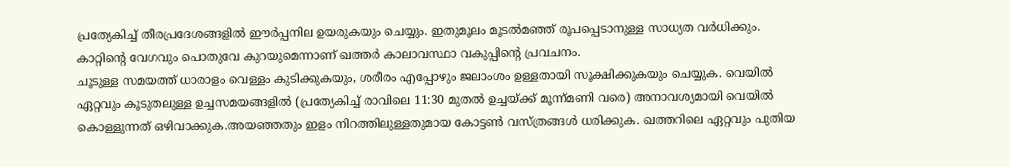പ്രത്യേകിച്ച് തീരപ്രദേശങ്ങളിൽ ഈർപ്പനില ഉയരുകയും ചെയ്യും. ഇതുമൂലം മൂടൽമഞ്ഞ് രൂപപ്പെടാനുള്ള സാധ്യത വർധിക്കും. കാറ്റിന്റെ വേഗവും പൊതുവേ കുറയുമെന്നാണ് ഖത്തർ കാലാവസ്ഥാ വകുപ്പിന്റെ പ്രവചനം.
ചൂടുള്ള സമയത്ത് ധാരാളം വെള്ളം കുടിക്കുകയും, ശരീരം എപ്പോഴും ജലാംശം ഉള്ളതായി സൂക്ഷിക്കുകയും ചെയ്യുക. വെയിൽ ഏറ്റവും കൂടുതലുള്ള ഉച്ചസമയങ്ങളിൽ (പ്രത്യേകിച്ച് രാവിലെ 11:30 മുതൽ ഉച്ചയ്ക്ക് മൂന്ന്മണി വരെ) അനാവശ്യമായി വെയിൽ കൊള്ളുന്നത് ഒഴിവാക്കുക.അയഞ്ഞതും ഇളം നിറത്തിലുള്ളതുമായ കോട്ടൺ വസ്ത്രങ്ങൾ ധരിക്കുക. ഖത്തറിലെ ഏറ്റവും പുതിയ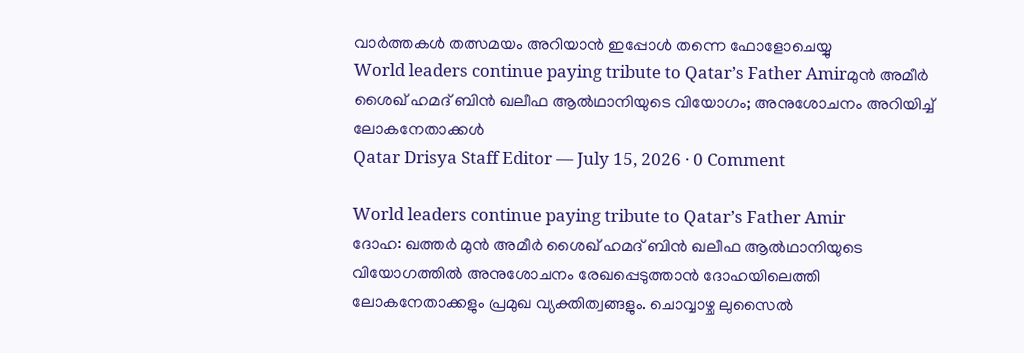വാർത്തകൾ തത്സമയം അറിയാൻ ഇപ്പോൾ തന്നെ ഫോളോചെയ്യു
World leaders continue paying tribute to Qatar’s Father Amirമുൻ അമീർ ശൈഖ് ഹമദ് ബിൻ ഖലീഫ ആൽഥാനിയുടെ വിയോഗം; അനുശോചനം അറിയിച്ച് ലോകനേതാക്കൾ
Qatar Drisya Staff Editor — July 15, 2026 · 0 Comment

World leaders continue paying tribute to Qatar’s Father Amir
ദോഹ: ഖത്തർ മുൻ അമീർ ശൈഖ് ഹമദ് ബിൻ ഖലീഫ ആൽഥാനിയുടെ വിയോഗത്തിൽ അനുശോചനം രേഖപ്പെടുത്താൻ ദോഹയിലെത്തി ലോകനേതാക്കളും പ്രമുഖ വ്യക്തിത്വങ്ങളും. ചൊവ്വാഴ്ച ലുസൈൽ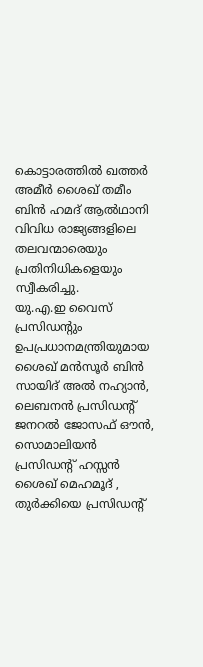കൊട്ടാരത്തിൽ ഖത്തർ അമീർ ശൈഖ് തമീം ബിൻ ഹമദ് ആൽഥാനി വിവിധ രാജ്യങ്ങളിലെ തലവന്മാരെയും പ്രതിനിധികളെയും സ്വീകരിച്ചു.
യു.എ.ഇ വൈസ് പ്രസിഡന്റും ഉപപ്രധാനമന്ത്രിയുമായ ശൈഖ് മൻസൂർ ബിൻ സായിദ് അൽ നഹ്യാൻ, ലെബനൻ പ്രസിഡന്റ് ജനറൽ ജോസഫ് ഔൻ, സൊമാലിയൻ പ്രസിഡന്റ് ഹസ്സൻ ശൈഖ് മെഹമൂദ് , തുർക്കിയെ പ്രസിഡന്റ്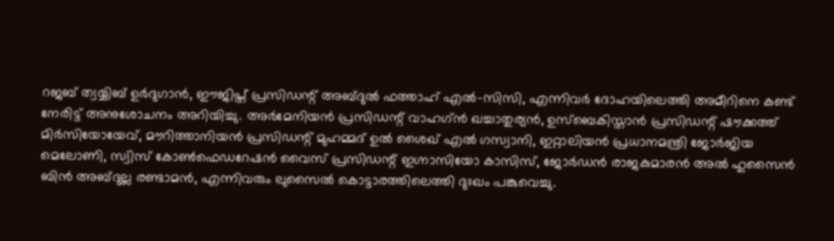റജബ് ത്വയ്യിബ് ഉർദുഗാൻ, ഈജിപ്ത് പ്രസിഡന്റ് അബ്ദുൽ ഫത്താഹ് എൽ-സിസി, എന്നിവർ ദോഹയിലെത്തി അമീറിനെ കണ്ട് നേരിട്ട് അനുശോചനം അറിയിച്ചു. അർമേനിയൻ പ്രസിഡന്റ് വാഹഗ്ൻ ഖച്ചാതുര്യൻ, ഉസ്ബെകിസ്താൻ പ്രസിഡന്റ് ഷൗക്കത്ത് മിർസിയോയേവ്, മൗറിത്താനിയൻ പ്രസിഡന്റ് മുഹമ്മദ് ഉൽ ശൈഖ് എൽ ഗസ്വാനി, ഇറ്റാലിയൻ പ്രധാനമന്ത്രി ജോർജിയ മെലോണി, സ്വിസ് കോൺഫെഡറേഷൻ വൈസ് പ്രസിഡന്റ് ഇഗ്നാസിയോ കാസിസ്, ജോർഡൻ രാജകുമാരൻ അൽ ഹുസൈൻ ബിൻ അബ്ദുല്ല രണ്ടാമൻ, എന്നിവരും ലുസൈൽ കൊട്ടാരത്തിലെത്തി ദുഃഖം പങ്കുവെച്ചു.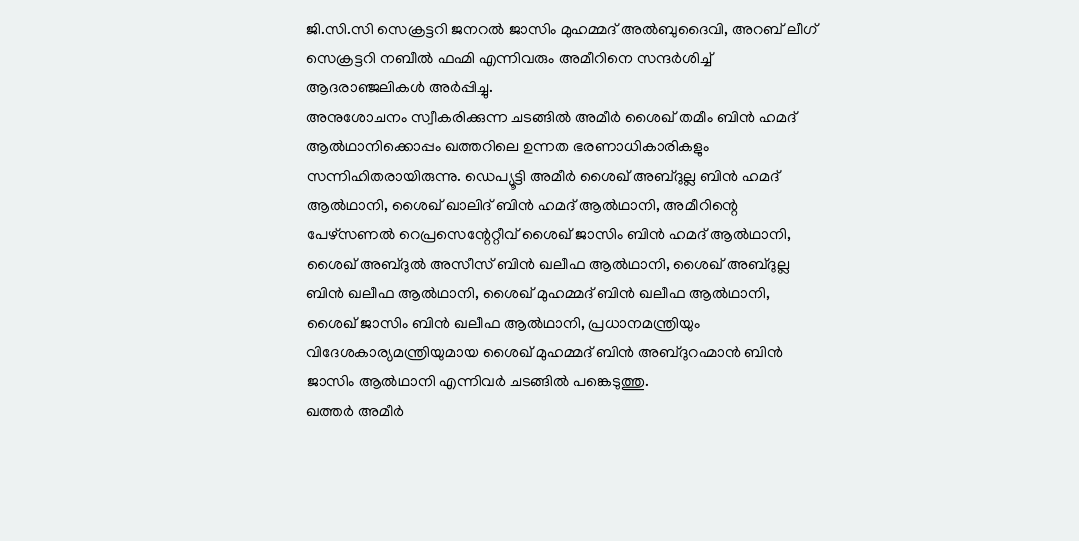ജി.സി.സി സെക്രട്ടറി ജനറൽ ജാസിം മുഹമ്മദ് അൽബുദൈവി, അറബ് ലീഗ് സെക്രട്ടറി നബീൽ ഫഹ്മി എന്നിവരും അമീറിനെ സന്ദർശിച്ച് ആദരാഞ്ജലികൾ അർപ്പിച്ചു.
അനുശോചനം സ്വീകരിക്കുന്ന ചടങ്ങിൽ അമീർ ശൈഖ് തമീം ബിൻ ഹമദ് ആൽഥാനിക്കൊപ്പം ഖത്തറിലെ ഉന്നത ഭരണാധികാരികളും സന്നിഹിതരായിരുന്നു. ഡെപ്യൂട്ടി അമീർ ശൈഖ് അബ്ദുല്ല ബിൻ ഹമദ് ആൽഥാനി, ശൈഖ് ഖാലിദ് ബിൻ ഹമദ് ആൽഥാനി, അമീറിന്റെ പേഴ്സണൽ റെപ്രസെന്റേറ്റീവ് ശൈഖ് ജാസിം ബിൻ ഹമദ് ആൽഥാനി, ശൈഖ് അബ്ദുൽ അസീസ് ബിൻ ഖലീഫ ആൽഥാനി, ശൈഖ് അബ്ദുല്ല ബിൻ ഖലീഫ ആൽഥാനി, ശൈഖ് മുഹമ്മദ് ബിൻ ഖലീഫ ആൽഥാനി, ശൈഖ് ജാസിം ബിൻ ഖലീഫ ആൽഥാനി, പ്രധാനമന്ത്രിയും വിദേശകാര്യമന്ത്രിയുമായ ശൈഖ് മുഹമ്മദ് ബിൻ അബ്ദുറഹ്മാൻ ബിൻ ജാസിം ആൽഥാനി എന്നിവർ ചടങ്ങിൽ പങ്കെടുത്തു.
ഖത്തർ അമീർ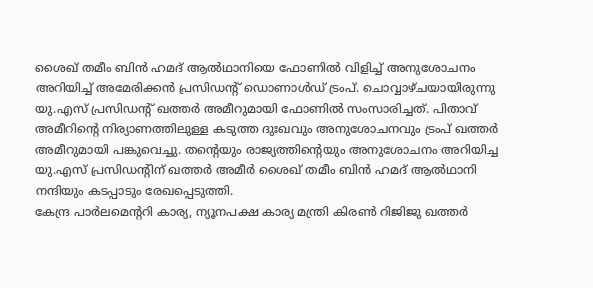ശൈഖ് തമീം ബിൻ ഹമദ് ആൽഥാനിയെ ഫോണിൽ വിളിച്ച് അനുശോചനം അറിയിച്ച് അമേരിക്കൻ പ്രസിഡന്റ് ഡൊണാൾഡ് ട്രംപ്. ചൊവ്വാഴ്ചയായിരുന്നു യു.എസ് പ്രസിഡന്റ് ഖത്തർ അമീറുമായി ഫോണിൽ സംസാരിച്ചത്. പിതാവ് അമീറിന്റെ നിര്യാണത്തിലുള്ള കടുത്ത ദുഃഖവും അനുശോചനവും ട്രംപ് ഖത്തർ അമീറുമായി പങ്കുവെച്ചു. തന്റെയും രാജ്യത്തിന്റെയും അനുശോചനം അറിയിച്ച യു.എസ് പ്രസിഡന്റിന് ഖത്തർ അമീർ ശൈഖ് തമീം ബിൻ ഹമദ് ആൽഥാനി നന്ദിയും കടപ്പാടും രേഖപ്പെടുത്തി.
കേന്ദ്ര പാർലമെന്ററി കാര്യ, ന്യൂനപക്ഷ കാര്യ മന്ത്രി കിരൺ റിജിജു ഖത്തർ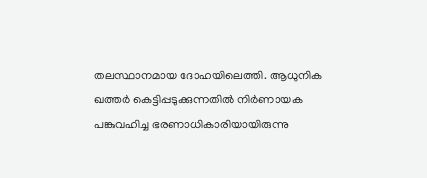തലസ്ഥാനമായ ദോഹയിലെത്തി. ആധുനിക ഖത്തർ കെട്ടിപ്പടുക്കുന്നതിൽ നിർണായക പങ്കുവഹിച്ച ഭരണാധികാരിയായിരുന്നു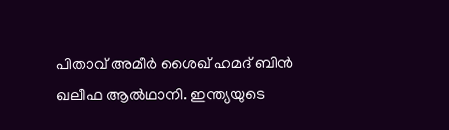പിതാവ് അമീർ ശൈഖ് ഹമദ് ബിൻ ഖലീഫ ആൽഥാനി. ഇന്ത്യയുടെ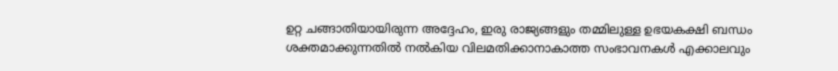ഉറ്റ ചങ്ങാതിയായിരുന്ന അദ്ദേഹം, ഇരു രാജ്യങ്ങളും തമ്മിലുള്ള ഉഭയകക്ഷി ബന്ധം ശക്തമാക്കുന്നതിൽ നൽകിയ വിലമതിക്കാനാകാത്ത സംഭാവനകൾ എക്കാലവും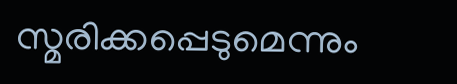സ്മരിക്കപ്പെടുമെന്നും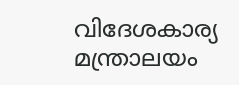വിദേശകാര്യ മന്ത്രാലയം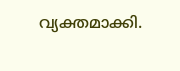വ്യക്തമാക്കി.